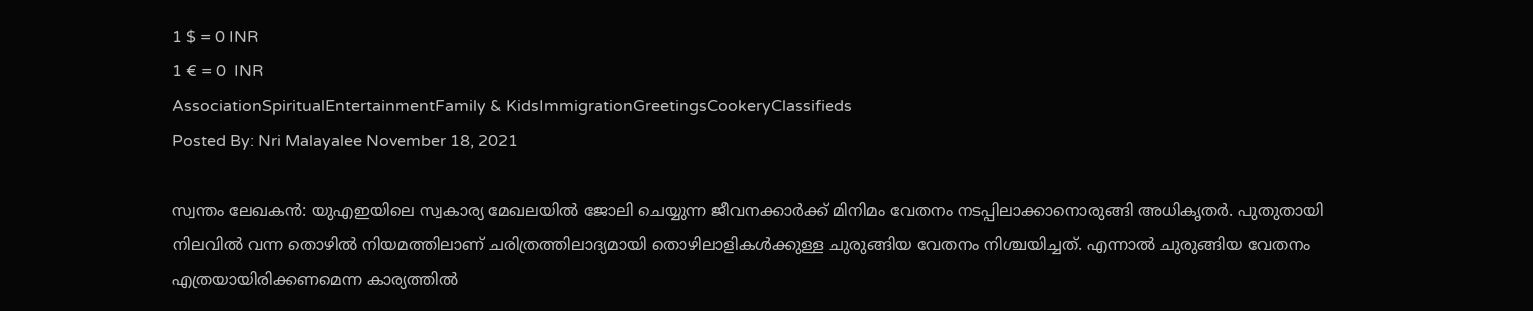1 $ = 0 INR
1 € = 0  INR
AssociationSpiritualEntertainmentFamily & KidsImmigrationGreetingsCookeryClassifieds
Posted By: Nri Malayalee November 18, 2021

സ്വന്തം ലേഖകൻ: യുഎഇയിലെ സ്വകാര്യ മേഖലയില്‍ ജോലി ചെയ്യുന്ന ജീവനക്കാര്‍ക്ക് മിനിമം വേതനം നടപ്പിലാക്കാനൊരുങ്ങി അധികൃതര്‍. പുതുതായി നിലവില്‍ വന്ന തൊഴില്‍ നിയമത്തിലാണ് ചരിത്രത്തിലാദ്യമായി തൊഴിലാളികള്‍ക്കുള്ള ചുരുങ്ങിയ വേതനം നിശ്ചയിച്ചത്. എന്നാല്‍ ചുരുങ്ങിയ വേതനം എത്രയായിരിക്കണമെന്ന കാര്യത്തില്‍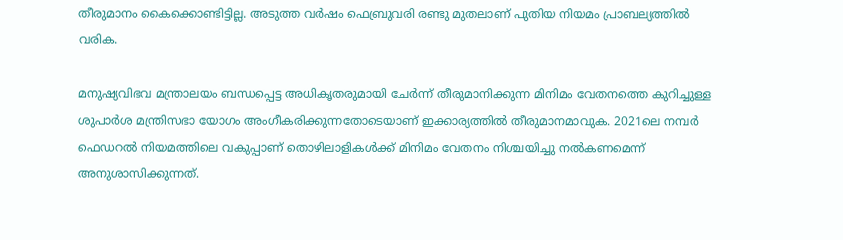തീരുമാനം കൈക്കൊണ്ടിട്ടില്ല. അടുത്ത വര്‍ഷം ഫെബ്രുവരി രണ്ടു മുതലാണ് പുതിയ നിയമം പ്രാബല്യത്തില്‍ വരിക.

മനുഷ്യവിഭവ മന്ത്രാലയം ബന്ധപ്പെട്ട അധികൃതരുമായി ചേര്‍ന്ന് തീരുമാനിക്കുന്ന മിനിമം വേതനത്തെ കുറിച്ചുള്ള ശുപാര്‍ശ മന്ത്രിസഭാ യോഗം അംഗീകരിക്കുന്നതോടെയാണ് ഇക്കാര്യത്തില്‍ തീരുമാനമാവുക. 2021ലെ നമ്പര്‍ ഫെഡറല്‍ നിയമത്തിലെ വകുപ്പാണ് തൊഴിലാളികള്‍ക്ക് മിനിമം വേതനം നിശ്ചയിച്ചു നല്‍കണമെന്ന് അനുശാസിക്കുന്നത്.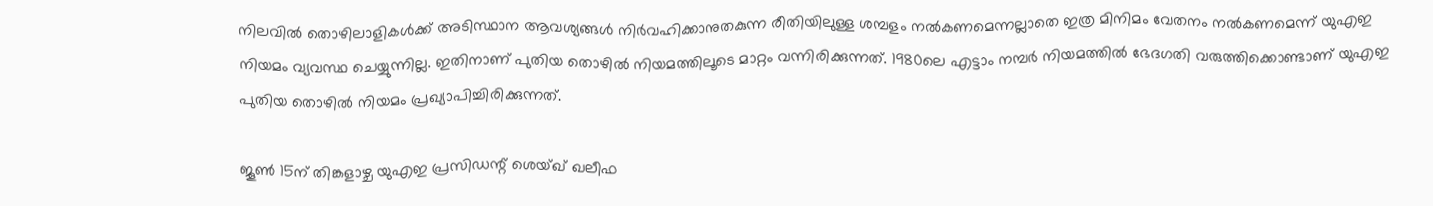നിലവില്‍ തൊഴിലാളികള്‍ക്ക് അടിസ്ഥാന ആവശ്യങ്ങള്‍ നിര്‍വഹിക്കാനുതകുന്ന രീതിയിലുള്ള ശമ്പളം നല്‍കണമെന്നല്ലാതെ ഇത്ര മിനിമം വേതനം നല്‍കണമെന്ന് യുഎഇ നിയമം വ്യവസ്ഥ ചെയ്യുന്നില്ല. ഇതിനാണ് പുതിയ തൊഴില്‍ നിയമത്തിലൂടെ മാറ്റം വന്നിരിക്കുന്നത്. 1980ലെ എട്ടാം നമ്പര്‍ നിയമത്തില്‍ ഭേദഗതി വരുത്തിക്കൊണ്ടാണ് യുഎഇ പുതിയ തൊഴില്‍ നിയമം പ്രഖ്യാപിച്ചിരിക്കുന്നത്.

ജൂണ്‍ 15ന് തിങ്കളാഴ്ച യുഎഇ പ്രസിഡന്റ് ശെയ്ഖ് ഖലീഫ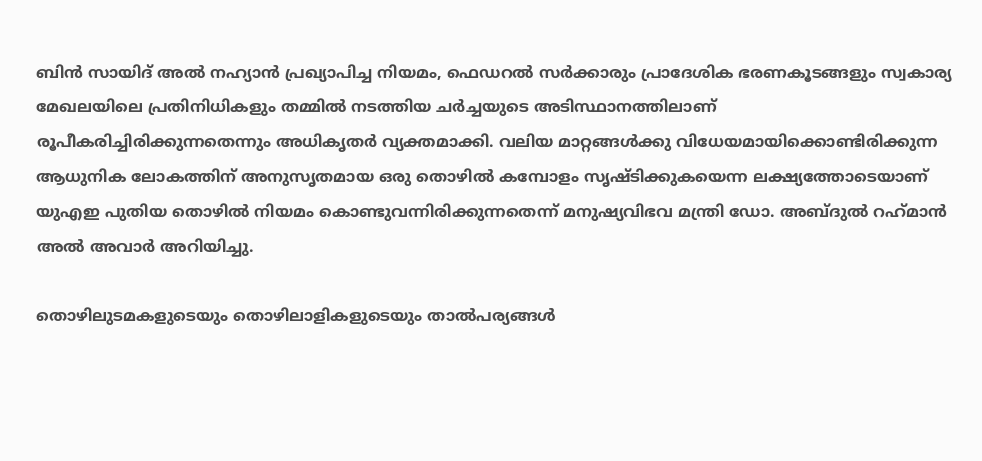ബിന്‍ സായിദ് അല്‍ നഹ്യാന്‍ പ്രഖ്യാപിച്ച നിയമം, ഫെഡറല്‍ സര്‍ക്കാരും പ്രാദേശിക ഭരണകൂടങ്ങളും സ്വകാര്യ മേഖലയിലെ പ്രതിനിധികളും തമ്മില്‍ നടത്തിയ ചര്‍ച്ചയുടെ അടിസ്ഥാനത്തിലാണ് രൂപീകരിച്ചിരിക്കുന്നതെന്നും അധികൃതര്‍ വ്യക്തമാക്കി. വലിയ മാറ്റങ്ങള്‍ക്കു വിധേയമായിക്കൊണ്ടിരിക്കുന്ന ആധുനിക ലോകത്തിന് അനുസൃതമായ ഒരു തൊഴില്‍ കമ്പോളം സൃഷ്ടിക്കുകയെന്ന ലക്ഷ്യത്തോടെയാണ് യുഎഇ പുതിയ തൊഴില്‍ നിയമം കൊണ്ടുവന്നിരിക്കുന്നതെന്ന് മനുഷ്യവിഭവ മന്ത്രി ഡോ. അബ്ദുല്‍ റഹ്‌മാന്‍ അല്‍ അവാര്‍ അറിയിച്ചു.

തൊഴിലുടമകളുടെയും തൊഴിലാളികളുടെയും താല്‍പര്യങ്ങള്‍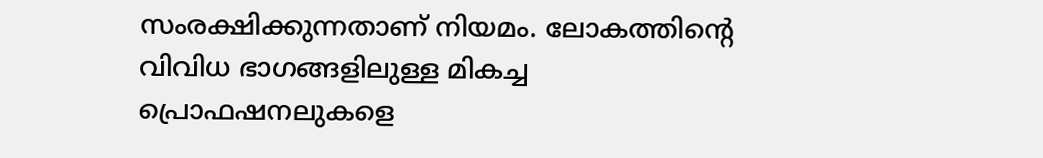സംരക്ഷിക്കുന്നതാണ് നിയമം. ലോകത്തിന്റെ വിവിധ ഭാഗങ്ങളിലുള്ള മികച്ച പ്രൊഫഷനലുകളെ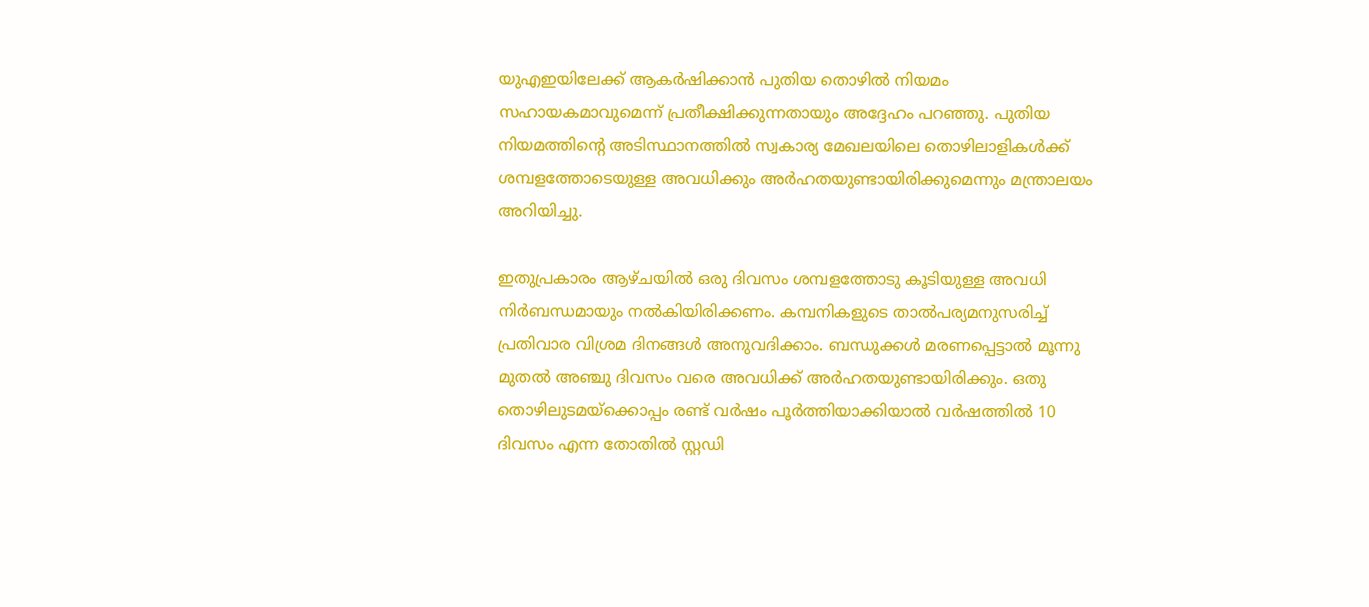യുഎഇയിലേക്ക് ആകര്‍ഷിക്കാന്‍ പുതിയ തൊഴില്‍ നിയമം സഹായകമാവുമെന്ന് പ്രതീക്ഷിക്കുന്നതായും അദ്ദേഹം പറഞ്ഞു. പുതിയ നിയമത്തിന്റെ അടിസ്ഥാനത്തില്‍ സ്വകാര്യ മേഖലയിലെ തൊഴിലാളികള്‍ക്ക് ശമ്പളത്തോടെയുള്ള അവധിക്കും അര്‍ഹതയുണ്ടായിരിക്കുമെന്നും മന്ത്രാലയം അറിയിച്ചു.

ഇതുപ്രകാരം ആഴ്ചയില്‍ ഒരു ദിവസം ശമ്പളത്തോടു കൂടിയുള്ള അവധി നിര്‍ബന്ധമായും നല്‍കിയിരിക്കണം. കമ്പനികളുടെ താല്‍പര്യമനുസരിച്ച് പ്രതിവാര വിശ്രമ ദിനങ്ങള്‍ അനുവദിക്കാം. ബന്ധുക്കള്‍ മരണപ്പെട്ടാല്‍ മൂന്നു മുതല്‍ അഞ്ചു ദിവസം വരെ അവധിക്ക് അര്‍ഹതയുണ്ടായിരിക്കും. ഒതു തൊഴിലുടമയ്‌ക്കൊപ്പം രണ്ട് വര്‍ഷം പൂര്‍ത്തിയാക്കിയാല്‍ വര്‍ഷത്തില്‍ 10 ദിവസം എന്ന തോതില്‍ സ്റ്റഡി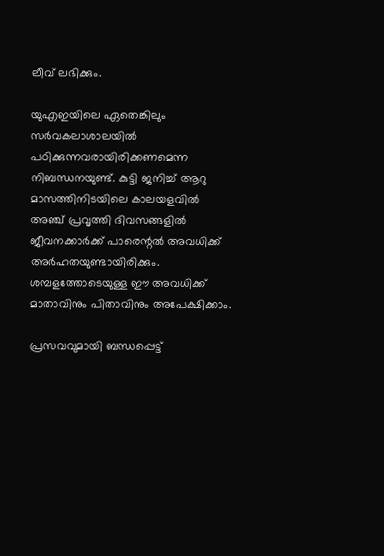ലീവ് ലഭിക്കും.

യുഎഇയിലെ ഏതെങ്കിലും സര്‍വകലാശാലയില്‍ പഠിക്കുന്നവരായിരിക്കണമെന്ന നിബന്ധനയുണ്ട്. കുട്ടി ജനിച്ച് ആറു മാസത്തിനിടയിലെ കാലയളവില്‍ അഞ്ച് പ്രവൃത്തി ദിവസങ്ങളില്‍ ജീവനക്കാര്‍ക്ക് പാരെന്റല്‍ അവധിക്ക് അര്‍ഹതയുണ്ടായിരിക്കും. ശമ്പളത്തോടെയുള്ള ഈ അവധിക്ക് മാതാവിനും പിതാവിനും അപേക്ഷിക്കാം.

പ്രസവവുമായി ബന്ധപ്പെട്ട്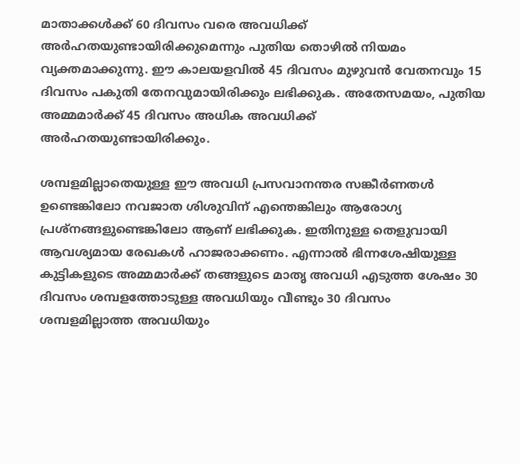മാതാക്കള്‍ക്ക് 60 ദിവസം വരെ അവധിക്ക് അര്‍ഹതയുണ്ടായിരിക്കുമെന്നും പുതിയ തൊഴില്‍ നിയമം വ്യക്തമാക്കുന്നു. ഈ കാലയളവില്‍ 45 ദിവസം മുഴുവന്‍ വേതനവും 15 ദിവസം പകുതി തേനവുമായിരിക്കും ലഭിക്കുക. അതേസമയം, പുതിയ അമ്മമാര്‍ക്ക് 45 ദിവസം അധിക അവധിക്ക് അര്‍ഹതയുണ്ടായിരിക്കും.

ശമ്പളമില്ലാതെയുള്ള ഈ അവധി പ്രസവാനന്തര സങ്കീര്‍ണതള്‍ ഉണ്ടെങ്കിലോ നവജാത ശിശുവിന് എന്തെങ്കിലും ആരോഗ്യ പ്രശ്‌നങ്ങളുണ്ടെങ്കിലോ ആണ് ലഭിക്കുക. ഇതിനുള്ള തെളുവായി ആവശ്യമായ രേഖകള്‍ ഹാജരാക്കണം. എന്നാല്‍ ഭിന്നശേഷിയുള്ള കുട്ടികളുടെ അമ്മമാര്‍ക്ക് തങ്ങളുടെ മാതൃ അവധി എടുത്ത ശേഷം 30 ദിവസം ശമ്പളത്തോടുള്ള അവധിയും വീണ്ടും 30 ദിവസം ശമ്പളമില്ലാത്ത അവധിയും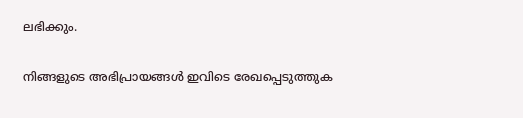ലഭിക്കും.

നിങ്ങളുടെ അഭിപ്രായങ്ങള്‍ ഇവിടെ രേഖപ്പെടുത്തുക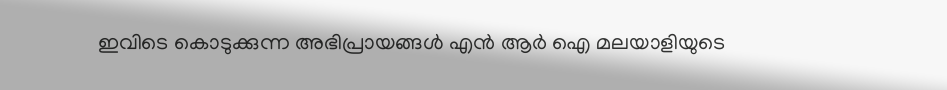ഇവിടെ കൊടുക്കുന്ന അഭിപ്രായങ്ങള്‍ എന്‍ ആര്‍ ഐ മലയാളിയുടെ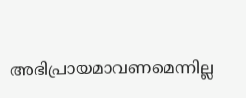അഭിപ്രായമാവണമെന്നില്ല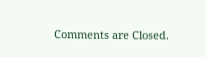Comments are Closed.